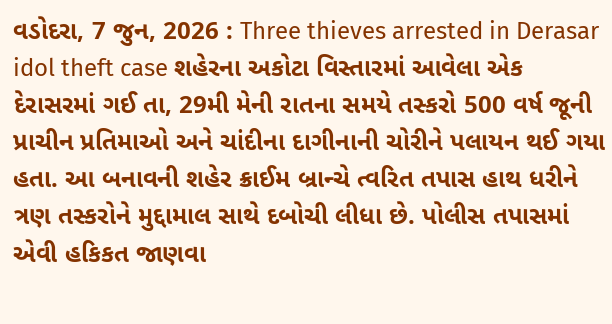વડોદરા, 7 જુન, 2026 : Three thieves arrested in Derasar idol theft case શહેરના અકોટા વિસ્તારમાં આવેલા એક દેરાસરમાં ગઈ તા, 29મી મેની રાતના સમયે તસ્કરો 500 વર્ષ જૂની પ્રાચીન પ્રતિમાઓ અને ચાંદીના દાગીનાની ચોરીને પલાયન થઈ ગયા હતા. આ બનાવની શહેર ક્રાઈમ બ્રાન્ચે ત્વરિત તપાસ હાથ ધરીને ત્રણ તસ્કરોને મુદ્દામાલ સાથે દબોચી લીધા છે. પોલીસ તપાસમાં એવી હકિકત જાણવા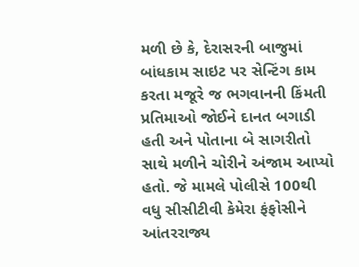મળી છે કે, દેરાસરની બાજુમાં બાંધકામ સાઇટ પર સેન્ટિંગ કામ કરતા મજૂરે જ ભગવાનની કિંમતી પ્રતિમાઓ જોઈને દાનત બગાડી હતી અને પોતાના બે સાગરીતો સાથે મળીને ચોરીને અંજામ આપ્યો હતો. જે મામલે પોલીસે 100થી વધુ સીસીટીવી કેમેરા ફંફોસીને આંતરરાજ્ય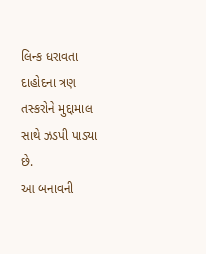લિન્ક ધરાવતા દાહોદના ત્રણ તસ્કરોને મુદ્દામાલ સાથે ઝડપી પાડ્યા છે.
આ બનાવની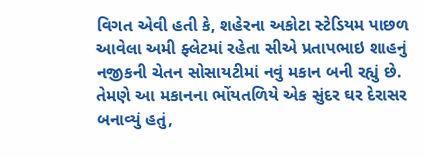વિગત એવી હતી કે, શહેરના અકોટા સ્ટેડિયમ પાછળ આવેલા અમી ફ્લેટમાં રહેતા સીએ પ્રતાપભાઇ શાહનું નજીકની ચેતન સોસાયટીમાં નવું મકાન બની રહ્યું છે. તેમણે આ મકાનના ભોંયતળિયે એક સુંદર ઘર દેરાસર બનાવ્યું હતું,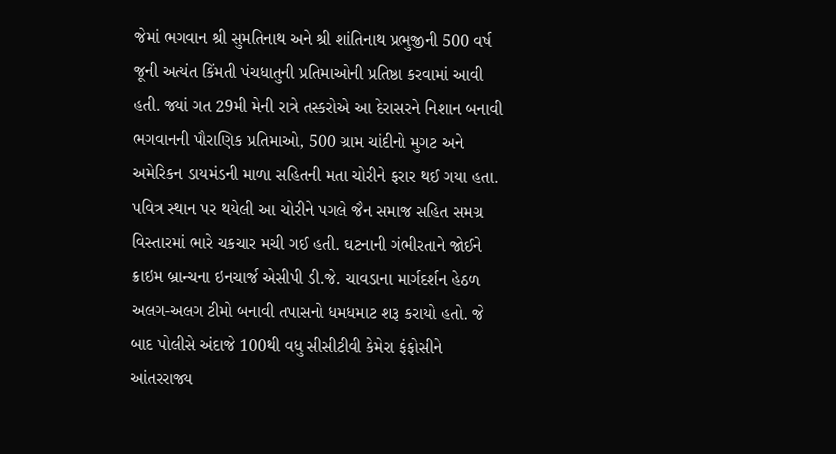જેમાં ભગવાન શ્રી સુમતિનાથ અને શ્રી શાંતિનાથ પ્રભુજીની 500 વર્ષ જૂની અત્યંત કિંમતી પંચધાતુની પ્રતિમાઓની પ્રતિષ્ઠા કરવામાં આવી હતી. જ્યાં ગત 29મી મેની રાત્રે તસ્કરોએ આ દેરાસરને નિશાન બનાવી ભગવાનની પૌરાણિક પ્રતિમાઓ, 500 ગ્રામ ચાંદીનો મુગટ અને અમેરિકન ડાયમંડની માળા સહિતની મતા ચોરીને ફરાર થઈ ગયા હતા. પવિત્ર સ્થાન પર થયેલી આ ચોરીને પગલે જૈન સમાજ સહિત સમગ્ર વિસ્તારમાં ભારે ચકચાર મચી ગઈ હતી. ઘટનાની ગંભીરતાને જોઈને ક્રાઇમ બ્રાન્ચના ઇનચાર્જ એસીપી ડી.જે. ચાવડાના માર્ગદર્શન હેઠળ અલગ-અલગ ટીમો બનાવી તપાસનો ધમધમાટ શરૂ કરાયો હતો. જે બાદ પોલીસે અંદાજે 100થી વધુ સીસીટીવી કેમેરા ફંફોસીને આંતરરાજ્ય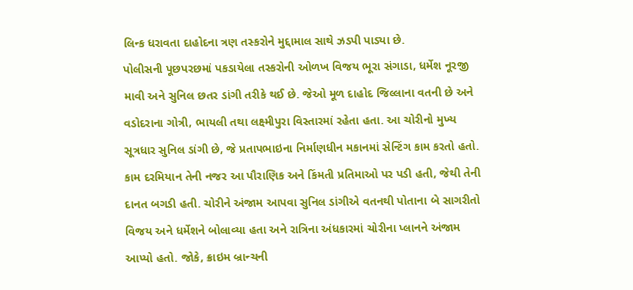લિન્ક ધરાવતા દાહોદના ત્રણ તસ્કરોને મુદ્દામાલ સાથે ઝડપી પાડ્યા છે.
પોલીસની પૂછપરછમાં પકડાયેલા તસ્કરોની ઓળખ વિજય ભૂરા સંગાડા, ધર્મેશ નૂરજી માવી અને સુનિલ છતર ડાંગી તરીકે થઈ છે. જેઓ મૂળ દાહોદ જિલ્લાના વતની છે અને વડોદરાના ગોત્રી, ભાયલી તથા લક્ષ્મીપુરા વિસ્તારમાં રહેતા હતા. આ ચોરીનો મુખ્ય સૂત્રધાર સુનિલ ડાંગી છે, જે પ્રતાપભાઇના નિર્માણધીન મકાનમાં સેન્ટિંગ કામ કરતો હતો. કામ દરમિયાન તેની નજર આ પૌરાણિક અને કિંમતી પ્રતિમાઓ પર પડી હતી, જેથી તેની દાનત બગડી હતી. ચોરીને અંજામ આપવા સુનિલ ડાંગીએ વતનથી પોતાના બે સાગરીતો વિજય અને ધર્મેશને બોલાવ્યા હતા અને રાત્રિના અંધકારમાં ચોરીના પ્લાનને અંજામ આપ્યો હતો. જોકે, ક્રાઇમ બ્રાન્ચની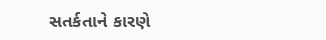સતર્કતાને કારણે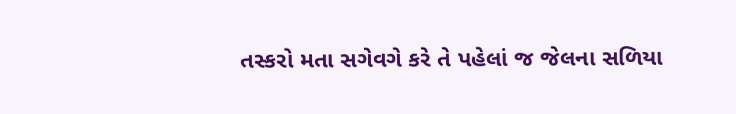તસ્કરો મતા સગેવગે કરે તે પહેલાં જ જેલના સળિયા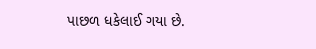પાછળ ધકેલાઈ ગયા છે.